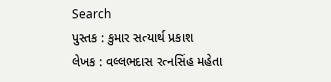Search
પુસ્તક : કુમાર સત્યાર્થ પ્રકાશ
લેખક : વલ્લભદાસ રત્નસિંહ મહેતા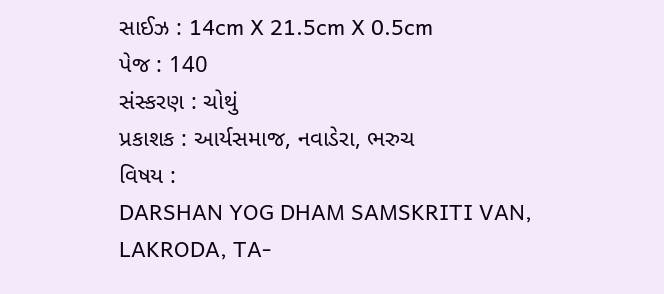સાઈઝ : 14cm X 21.5cm X 0.5cm
પેજ : 140
સંસ્કરણ : ચોથું
પ્રકાશક : આર્યસમાજ, નવાડેરા, ભરુચ
વિષય :
DARSHAN YOG DHAM SAMSKRITI VAN, LAKRODA, TA-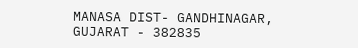MANASA DIST- GANDHINAGAR, GUJARAT - 382835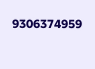9306374959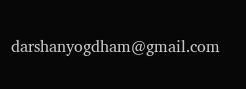darshanyogdham@gmail.com